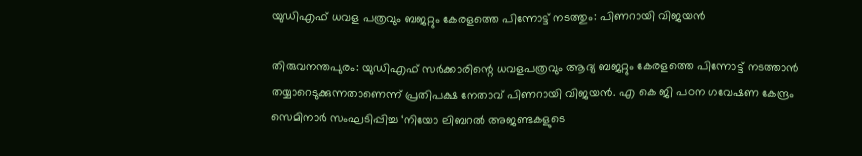യുഡിഎഫ് ധവള പത്രവും ബജറ്റും കേരളത്തെ പിന്നോട്ട് നടത്തും: പിണറായി വിജയൻ

തിരുവനന്തപുരം: യുഡിഎഫ് സർക്കാരിന്റെ ധവളപത്രവും ആദ്യ ബജറ്റും കേരളത്തെ പിന്നോട്ട് നടത്താൻ തയ്യാറെടുക്കുന്നതാണെന്ന് പ്രതിപക്ഷ നേതാവ് പിണറായി വിജയൻ. എ കെ ജി പഠന ഗവേഷണ കേന്ദ്രം സെമിനാർ സംഘടിപ്പിച്ച ‘നിയോ ലിബറൽ അജണ്ടകളുടെ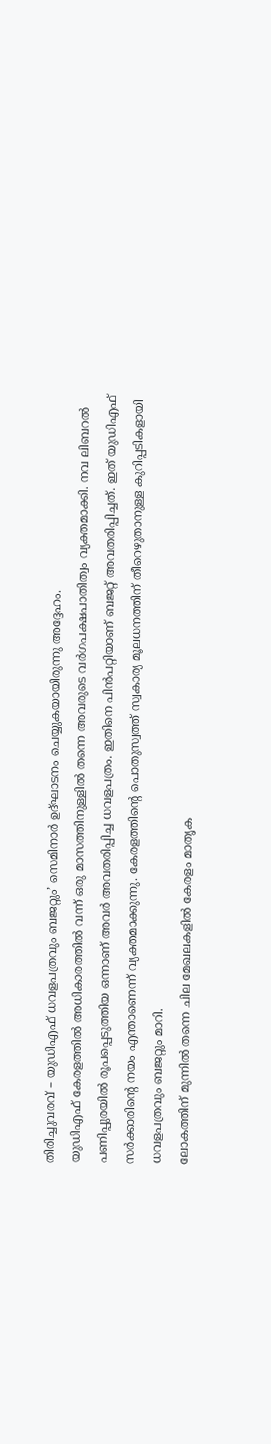തിരിച്ചുവരവ് – യുഡിഎഫ് ധവളപത്രവും ബജറ്റും’ സെമിനാർ ഉദ്ഘാടനം ചെയ്യുകയായിരുന്നു അദ്ദേഹം.
യുഡിഎഫ് കേരളത്തിൽ അധികാരത്തിൽ വന്ന് ഒരു മാസത്തിനുള്ളിൽ തന്നെ അവരുടെ വർഗപക്ഷപാതിത്വം വ്യക്തമാക്കി. നവ ലിബറൽ പണിപ്പുരയിൽ രൂപപ്പെടുത്തിയ ഒന്നാണ് അവർ അവതരിപ്പിച്ച ധവളപത്രം. ഇതിനെ പിൻപറ്റിയാണ് ബജറ്റ് അവതരിപ്പിച്ചത്. ഇത് യുഡിഎഫ് സർക്കാരിന്റെ നയം എന്താണെന്ന് വ്യക്തമാക്കുന്നു. കേരളത്തിന്റെ പൊതുസ്വത്ത് സ്വകാര്യ മൂലധനത്തിന് തീറെഴുതാനുള്ള കുറിപ്പടികളായി ധവളപത്രവും ബജറ്റും മാറി.
ലോകത്തിന് മുന്നിൽ തന്നെ ചില മേഖലകളിൽ കേരളം മാതൃക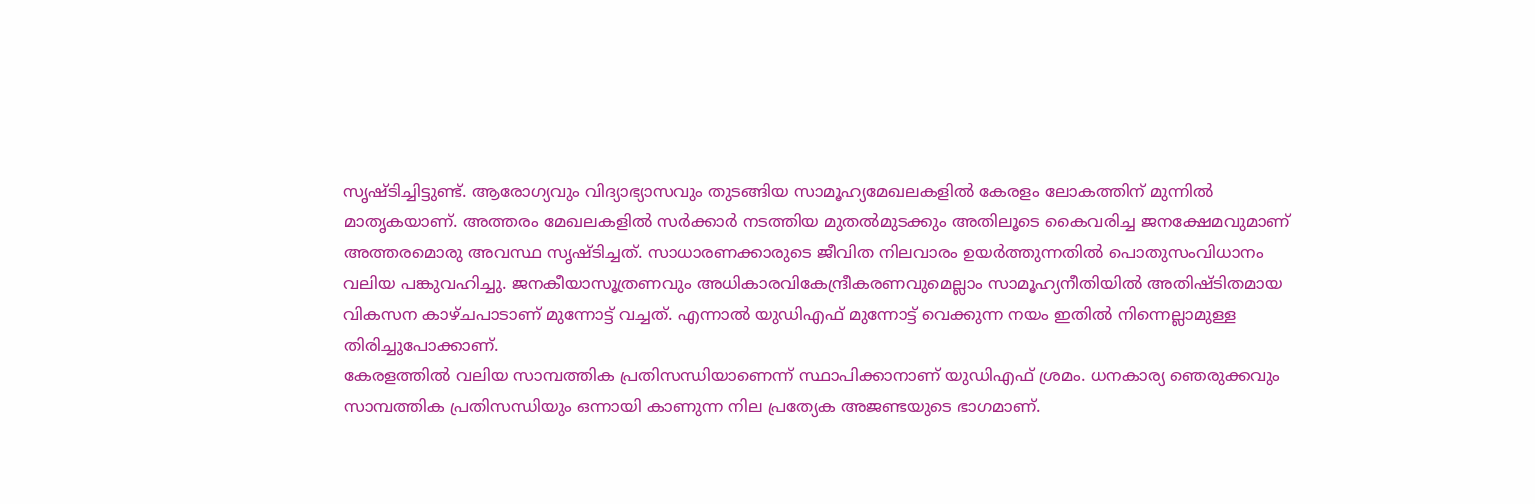സൃഷ്ടിച്ചിട്ടുണ്ട്. ആരോഗ്യവും വിദ്യാഭ്യാസവും തുടങ്ങിയ സാമൂഹ്യമേഖലകളിൽ കേരളം ലോകത്തിന് മുന്നിൽ മാതൃകയാണ്. അത്തരം മേഖലകളിൽ സർക്കാർ നടത്തിയ മുതൽമുടക്കും അതിലൂടെ കൈവരിച്ച ജനക്ഷേമവുമാണ് അത്തരമൊരു അവസ്ഥ സൃഷ്ടിച്ചത്. സാധാരണക്കാരുടെ ജീവിത നിലവാരം ഉയർത്തുന്നതിൽ പൊതുസംവിധാനം വലിയ പങ്കുവഹിച്ചു. ജനകീയാസൂത്രണവും അധികാരവികേന്ദ്രീകരണവുമെല്ലാം സാമൂഹ്യനീതിയിൽ അതിഷ്ടിതമായ വികസന കാഴ്ചപാടാണ് മുന്നോട്ട് വച്ചത്. എന്നാൽ യുഡിഎഫ് മുന്നോട്ട് വെക്കുന്ന നയം ഇതിൽ നിന്നെല്ലാമുള്ള തിരിച്ചുപോക്കാണ്.
കേരളത്തിൽ വലിയ സാമ്പത്തിക പ്രതിസന്ധിയാണെന്ന് സ്ഥാപിക്കാനാണ് യുഡിഎഫ് ശ്രമം. ധനകാര്യ ഞെരുക്കവും സാമ്പത്തിക പ്രതിസന്ധിയും ഒന്നായി കാണുന്ന നില പ്രത്യേക അജണ്ടയുടെ ഭാഗമാണ്.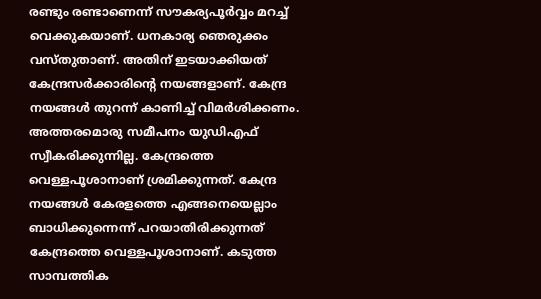രണ്ടും രണ്ടാണെന്ന് സൗകര്യപൂർവ്വം മറച്ച് വെക്കുകയാണ്. ധനകാര്യ ഞെരുക്കം വസ്തുതാണ്. അതിന് ഇടയാക്കിയത് കേന്ദ്രസർക്കാരിന്റെ നയങ്ങളാണ്. കേന്ദ്ര നയങ്ങൾ തുറന്ന് കാണിച്ച് വിമർശിക്കണം. അത്തരമൊരു സമീപനം യുഡിഎഫ് സ്വീകരിക്കുന്നില്ല. കേന്ദ്രത്തെ വെള്ളപൂശാനാണ് ശ്രമിക്കുന്നത്. കേന്ദ്ര നയങ്ങൾ കേരളത്തെ എങ്ങനെയെല്ലാം ബാധിക്കുന്നെന്ന് പറയാതിരിക്കുന്നത് കേന്ദ്രത്തെ വെള്ളപൂശാനാണ്. കടുത്ത സാമ്പത്തിക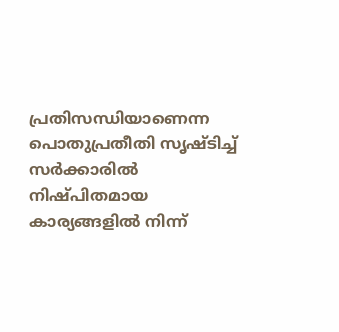പ്രതിസന്ധിയാണെന്ന പൊതുപ്രതീതി സൃഷ്ടിച്ച് സർക്കാരിൽ നിഷ്പിതമായ കാര്യങ്ങളിൽ നിന്ന്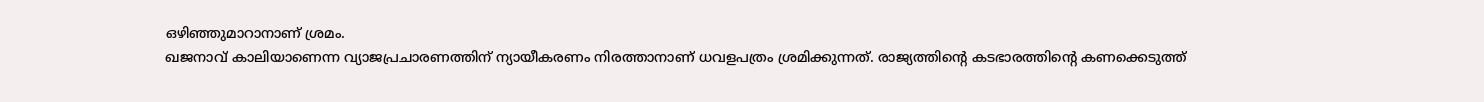ഒഴിഞ്ഞുമാറാനാണ് ശ്രമം.
ഖജനാവ് കാലിയാണെന്ന വ്യാജപ്രചാരണത്തിന് ന്യായീകരണം നിരത്താനാണ് ധവളപത്രം ശ്രമിക്കുന്നത്. രാജ്യത്തിന്റെ കടഭാരത്തിന്റെ കണക്കെടുത്ത്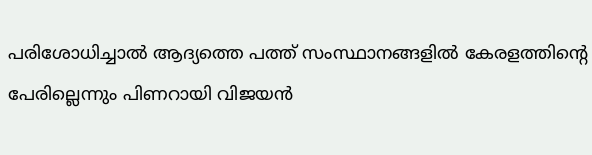പരിശോധിച്ചാൽ ആദ്യത്തെ പത്ത് സംസ്ഥാനങ്ങളിൽ കേരളത്തിന്റെ പേരില്ലെന്നും പിണറായി വിജയൻ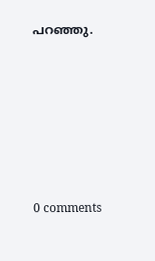പറഞ്ഞു.










0 comments